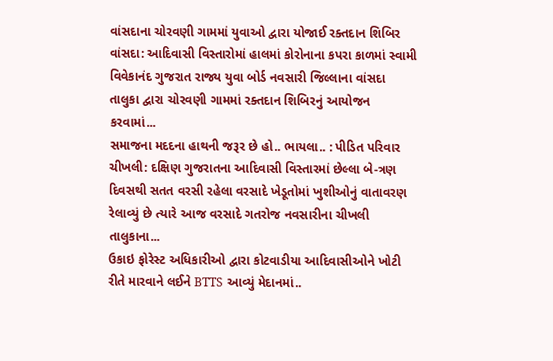વાંસદાના ચોરવણી ગામમાં યુવાઓ દ્વારા યોજાઈ રક્તદાન શિબિર
વાંસદા: આદિવાસી વિસ્તારોમાં હાલમાં કોરોનાના કપરા કાળમાં સ્વામી વિવેકાનંદ ગુજરાત રાજ્ય યુવા બોર્ડ નવસારી જિલ્લાના વાંસદા તાલુકા દ્વારા ચોરવણી ગામમાં રક્તદાન શિબિરનું આયોજન કરવામાં...
સમાજના મદદના હાથની જરૂર છે હો.. ભાયલા.. : પીડિત પરિવાર
ચીખલી: દક્ષિણ ગુજરાતના આદિવાસી વિસ્તારમાં છેલ્લા બે-ત્રણ દિવસથી સતત વરસી રહેલા વરસાદે ખેડૂતોમાં ખુશીઓનું વાતાવરણ રેલાવ્યું છે ત્યારે આજ વરસાદે ગતરોજ નવસારીના ચીખલી તાલુકાના...
ઉકાઇ ફોરેસ્ટ અધિકારીઓ દ્વારા કોટવાડીયા આદિવાસીઓને ખોટી રીતે મારવાને લઈને BTTS આવ્યું મેદાનમાં..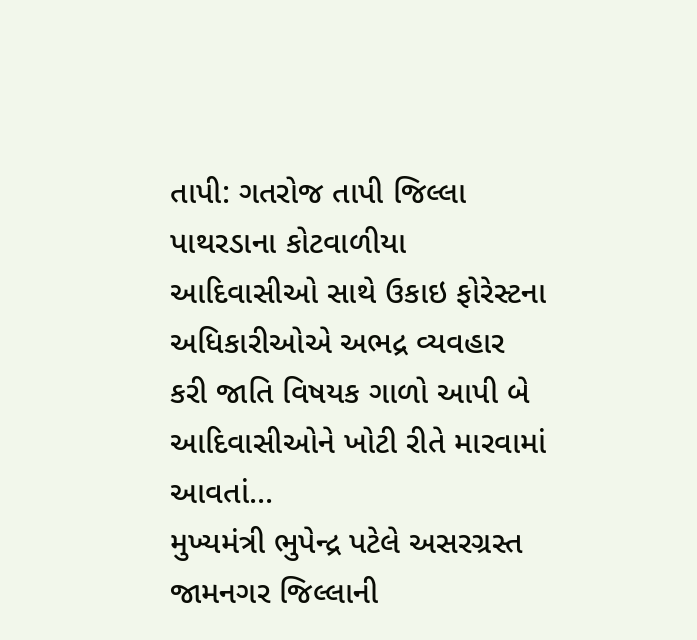તાપી: ગતરોજ તાપી જિલ્લા પાથરડાના કોટવાળીયા આદિવાસીઓ સાથે ઉકાઇ ફોરેસ્ટના અધિકારીઓએ અભદ્ર વ્યવહાર કરી જાતિ વિષયક ગાળો આપી બે આદિવાસીઓને ખોટી રીતે મારવામાં આવતાં...
મુખ્યમંત્રી ભુપેન્દ્ર પટેલે અસરગ્રસ્ત જામનગર જિલ્લાની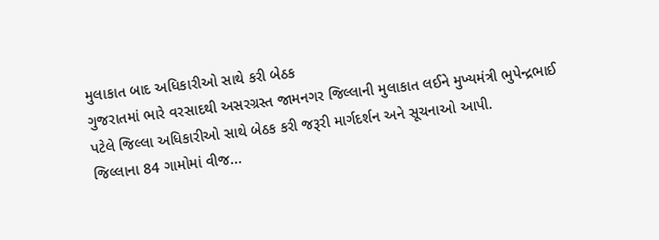મુલાકાત બાદ અધિકારીઓ સાથે કરી બેઠક
ગુજરાતમાં ભારે વરસાદથી અસરગ્રસ્ત જામનગર જિલ્લાની મુલાકાત લઈને મુખ્યમંત્રી ભુપેન્દ્રભાઈ પટેલે જિલ્લા અધિકારીઓ સાથે બેઠક કરી જરૂરી માર્ગદર્શન અને સૂચનાઓ આપી.
જિલ્લાના 84 ગામોમાં વીજ...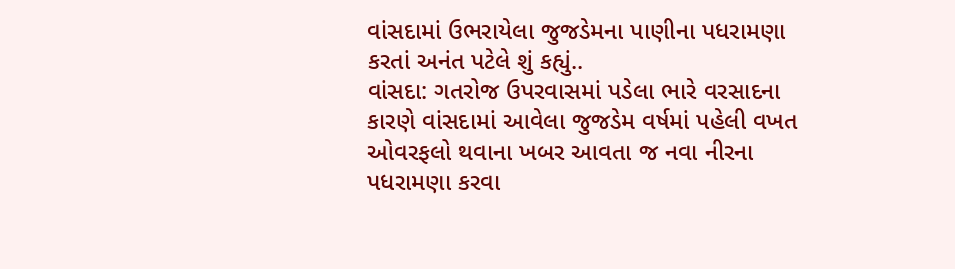વાંસદામાં ઉભરાયેલા જુજડેમના પાણીના પધરામણા કરતાં અનંત પટેલે શું કહ્યું..
વાંસદા: ગતરોજ ઉપરવાસમાં પડેલા ભારે વરસાદના કારણે વાંસદામાં આવેલા જુજડેમ વર્ષમાં પહેલી વખત ઓવરફલો થવાના ખબર આવતા જ નવા નીરના પધરામણા કરવા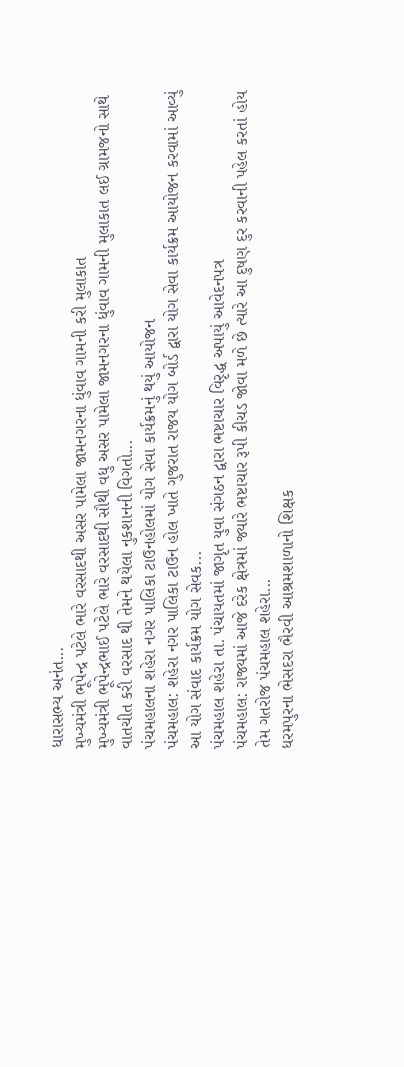ધારાસભ્ય અનંત...
મુખ્યમંત્રી ભૂપેન્દ્ર પટેલે ભારે વરસાદથી અસર પામેલા જામનગરના ધુંવાવ ગામની કરી મુલાકાત
મુખ્યમંત્રી ભૂપેન્દ્રભાઈ પટેલે ભારે વરસાદથી સૌથી વધુ અસર પામેલા જામનગરના ધુંવાવ ગામની મુલાકાત લઈ ગ્રામજનો સાથે વાતચીત કરી વરસાદ થી તેમને થયેલા નુકશાનની વિગતો...
પંચમહાલના શહેરા નગર પાલિકા ટાઉનહોલમાં યોગ સેવા કાર્યક્રમનું થયું આયોજન
પંચમહાલ: શહેરા નગર પાલિકા ટાઉન હોલ ખાતે ગુજરાત રાજય યોગ બોર્ડ દ્વારા યોગ સેવા કાર્યક્રમ આયોજન કરવામાં આવ્યું આ યોગ સંવાદ કાર્યક્રમ યોગ સેવક...
પંચમહાલ શહેરા તા. પંચાયતમાં જાગૃત યુવા સંગઠન દ્વારા ભષ્ટાચાર વિરૃદ્ધ અપાયું આવેદનપત્ર
પંચમહાલ: રાજ્યમાં આજે દરેક ક્ષેત્રમાં જ્યારે ભષ્ટાચાર રૂપી કીચડ જોવા મળે છે ત્યારે આ દુષણ દુર કરવાની પહેલ કરતાં હોય તેમ ગતરોજ પંચમહાલ શહેરા...
ધરમપુરના ભેસદરા ભૈરવી આશ્રમશાળાનો શિક્ષક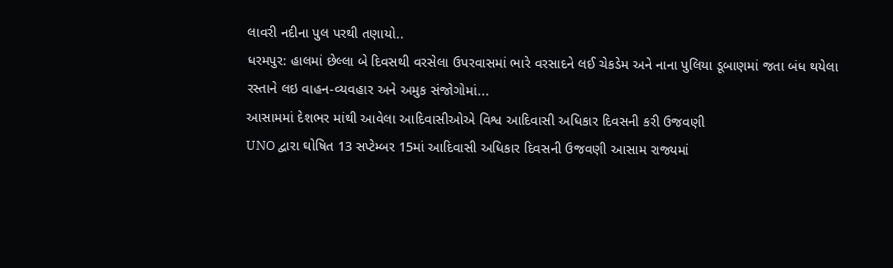લાવરી નદીના પુલ પરથી તણાયો..
ધરમપુર: હાલમાં છેલ્લા બે દિવસથી વરસેલા ઉપરવાસમાં ભારે વરસાદને લઈ ચેકડેમ અને નાના પુલિયા ડૂબાણમાં જતા બંધ થયેલા રસ્તાને લઇ વાહન-વ્યવહાર અને અમુક સંજોગોમાં...
આસામમાં દેશભર માંથી આવેલા આદિવાસીઓએ વિશ્વ આદિવાસી અધિકાર દિવસની કરી ઉજવણી
UNO દ્વારા ઘોષિત 13 સપ્ટેમ્બર 15માં આદિવાસી અધિકાર દિવસની ઉજવણી આસામ રાજ્યમાં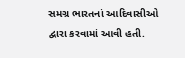સમગ્ર ભારતનાં આદિવાસીઓ દ્વારા કરવામાં આવી હતી.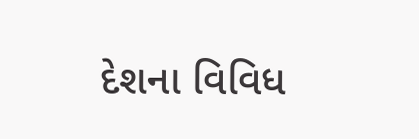દેશના વિવિધ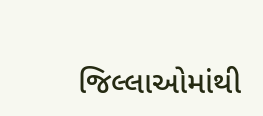જિલ્લાઓમાંથી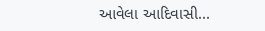આવેલા આદિવાસી...